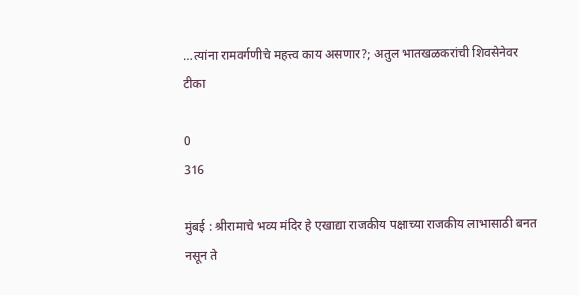…त्यांना रामवर्गणीचे महत्त्व काय असणार?; अतुल भातखळकरांची शिवसेनेवर टीका

0
316

मुंबई : श्रीरामाचे भव्य मंदिर हे एखाद्या राजकीय पक्षाच्या राजकीय लाभासाठी बनत नसून ते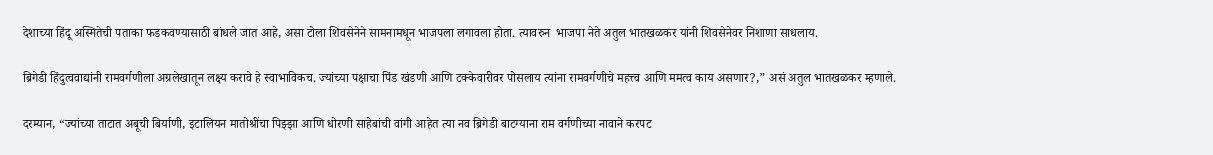देशाच्या हिंदू अस्मितेची पताका फडकवण्यासाठी बांधले जात आहे, असा टोला शिवसेनेने सामनामधून भाजपला लगावला होता. त्यावरुन  भाजपा नेते अतुल भातखळकर यांनी शिवसेनेवर निशाणा साधलाय.

ब्रिगेडी हिंदुत्ववाद्यांनी रामवर्गणीला अग्रलेखातून लक्ष्य करावे हे स्वाभाविकच. ज्यांच्या पक्षाचा पिंड खंडणी आणि टक्केवारीवर पोसलाय त्यांना रामवर्गणीचे महत्त्व आणि ममत्व काय असणार?,” असं अतुल भातखळकर म्हणाले.

दरम्यान, “ज्यांच्या ताटात अबूची बिर्याणी, इटालियन मातोश्रींचा पिझ्झा आणि धोरणी साहेबांची वांगी आहेत त्या नव ब्रिगेडी बाटग्याना राम वर्गणीच्या नावाने करपट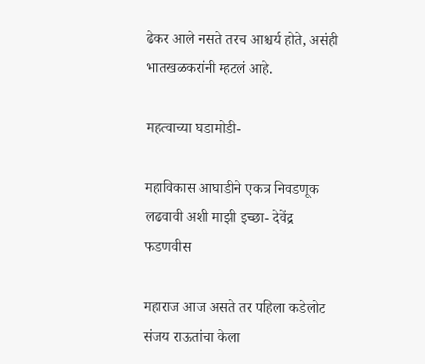ढेकर आले नसते तरच आश्चर्य होते, असंही भातखळकरांनी म्हटलं आहे.

महत्वाच्या घडामोडी-

महाविकास आघाडीने एकत्र निवडणूक लढवावी अशी माझी इच्छा- देवेंद्र फडणवीस

महाराज आज असते तर पहिला कडेलोट संजय राऊतांचा केला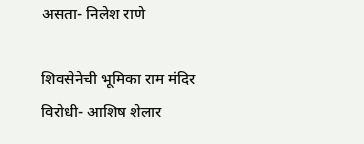असता- निलेश राणे

शिवसेनेची भूमिका राम मंदिर विरोधी- आशिष शेलार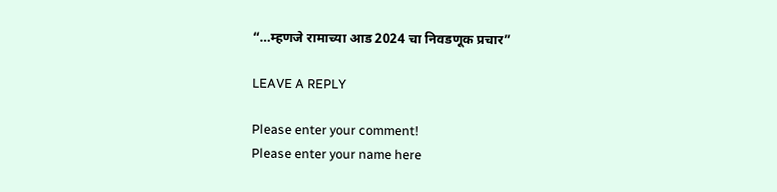“…म्हणजे रामाच्या आड 2024 चा निवडणूक प्रचार”

LEAVE A REPLY

Please enter your comment!
Please enter your name here